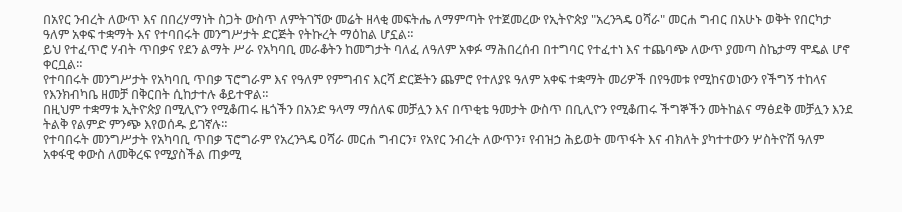በአየር ንብረት ለውጥ እና በበረሃማነት ስጋት ውስጥ ለምትገኘው መሬት ዘላቂ መፍትሔ ለማምጣት የተጀመረው የኢትዮጵያ "አረንጓዴ ዐሻራ" መርሐ ግብር በአሁኑ ወቅት የበርካታ ዓለም አቀፍ ተቋማት እና የተባበሩት መንግሥታት ድርጅት የትኩረት ማዕከል ሆኗል።
ይህ የተፈጥሮ ሃብት ጥበቃና የደን ልማት ሥራ የአካባቢ መራቆትን ከመግታት ባለፈ ለዓለም አቀፉ ማሕበረሰብ በተግባር የተፈተነ እና ተጨባጭ ለውጥ ያመጣ ስኬታማ ሞዴል ሆኖ ቀርቧል።
የተባበሩት መንግሥታት የአካባቢ ጥበቃ ፕሮግራም እና የዓለም የምግብና እርሻ ድርጅትን ጨምሮ የተለያዩ ዓለም አቀፍ ተቋማት መሪዎች በየዓመቱ የሚከናወነውን የችግኝ ተከላና የእንክብካቤ ዘመቻ በቅርበት ሲከታተሉ ቆይተዋል።
በዚህም ተቋማቱ ኢትዮጵያ በሚሊዮን የሚቆጠሩ ዜጎችን በአንድ ዓላማ ማሰለፍ መቻሏን እና በጥቂቴ ዓመታት ውስጥ በቢሊዮን የሚቆጠሩ ችግኞችን መትከልና ማፅደቅ መቻሏን እንደ ትልቅ የልምድ ምንጭ እየወሰዱ ይገኛሉ።
የተባበሩት መንግሥታት የአካባቢ ጥበቃ ፕሮግራም የአረንጓዴ ዐሻራ መርሐ ግብርን፣ የአየር ንብረት ለውጥን፣ የብዝኃ ሕይወት መጥፋት እና ብክለት ያካተተውን ሦስትዮሽ ዓለም አቀፋዊ ቀውስ ለመቅረፍ የሚያስችል ጠቃሚ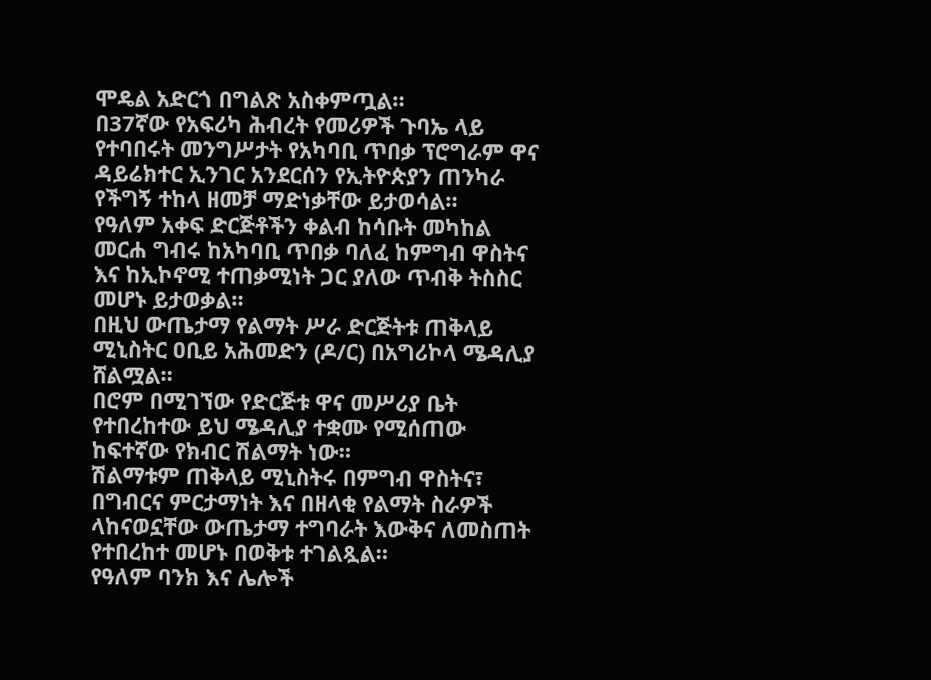ሞዴል አድርጎ በግልጽ አስቀምጧል።
በ37ኛው የአፍሪካ ሕብረት የመሪዎች ጉባኤ ላይ የተባበሩት መንግሥታት የአካባቢ ጥበቃ ፕሮግራም ዋና ዳይሬክተር ኢንገር አንደርሰን የኢትዮጵያን ጠንካራ የችግኝ ተከላ ዘመቻ ማድነቃቸው ይታወሳል።
የዓለም አቀፍ ድርጅቶችን ቀልብ ከሳቡት መካከል መርሐ ግብሩ ከአካባቢ ጥበቃ ባለፈ ከምግብ ዋስትና እና ከኢኮኖሚ ተጠቃሚነት ጋር ያለው ጥብቅ ትስስር መሆኑ ይታወቃል።
በዚህ ውጤታማ የልማት ሥራ ድርጅትቱ ጠቅላይ ሚኒስትር ዐቢይ አሕመድን (ዶ/ር) በአግሪኮላ ሜዳሊያ ሸልሟል።
በሮም በሚገኘው የድርጅቱ ዋና መሥሪያ ቤት የተበረከተው ይህ ሜዳሊያ ተቋሙ የሚሰጠው ከፍተኛው የክብር ሽልማት ነው።
ሽልማቱም ጠቅላይ ሚኒስትሩ በምግብ ዋስትና፣ በግብርና ምርታማነት እና በዘላቂ የልማት ስራዎች ላከናወኗቸው ውጤታማ ተግባራት እውቅና ለመስጠት የተበረከተ መሆኑ በወቅቱ ተገልጿል።
የዓለም ባንክ እና ሌሎች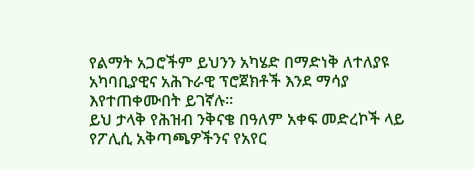የልማት አጋሮችም ይህንን አካሄድ በማድነቅ ለተለያዩ አካባቢያዊና አሕጉራዊ ፕሮጀክቶች እንደ ማሳያ እየተጠቀሙበት ይገኛሉ።
ይህ ታላቅ የሕዝብ ንቅናቄ በዓለም አቀፍ መድረኮች ላይ የፖሊሲ አቅጣጫዎችንና የአየር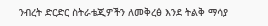ንብረት ድርድር ስትራቴጂዎችን ለመቅረፅ እንደ ትልቅ ማሳያ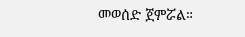መወሰድ ጀምሯል።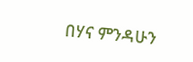በሃና ምንዳሁን